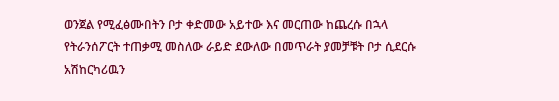ወንጀል የሚፈፅሙበትን ቦታ ቀድመው አይተው እና መርጠው ከጨረሱ በኋላ የትራንሰፖርት ተጠቃሚ መስለው ራይድ ደውለው በመጥራት ያመቻቹት ቦታ ሲደርሱ አሽከርካሪዉን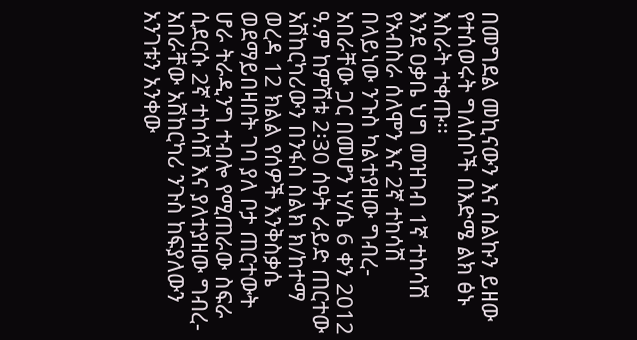በመግደል መኪናውን እና ስልኩን ይዘው የተሰወሩት ግለሰቦች በእድሜ ልክ ፅኑ እስራት ተቀጡ፡፡
እንደ ዐቃቤ ህግ መዝገብ 1ኛ ተከሳሽ የአብስራ ሰለሞን እና 2ኛ ተከሳሽ በላይነው ንጉስ ካልተያዘው ግብረ-አበራቸው ጋር በመሆን ነሃሴ 6 ቀን 2012 ዓ.ም ከምሽቱ 2፡30 ሰዓት ራይድ ጠርተው አሽከርካሪውን በንፋስ ስልክ ክ/ከተማ ወረዳ 12 ክልል የሰዎች እንቅስቃሴ ወደማይበዛበት ገባ ያለ ቦታ ጠርተውት ሆራ ትራዲንግ ተብሎ የሚጠራው ስፍራ ሲደርሱ 2ኛ ተከሳሽ እና ያለተያዘው ግብረ-አበራቸው አሽከርካሪ ንጉስ ከፍያለውን አንገቱን አንቀው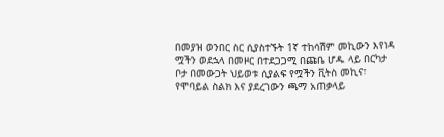በመያዝ ወንበር ስር ሲያስተኙት 1ኛ ተከሳሽም መኪውን እየነዳ ሟችን ወደኋላ በመዞር በተደጋጋሚ በጩቤ ሆዱ ላይ በርካታ ቦታ በመውጋት ህይወቱ ሲያልፍ የሟችን ቪትስ መኪና፣ የሞባይል ስልክ እና ያደረገውን ጫማ አጠቃላይ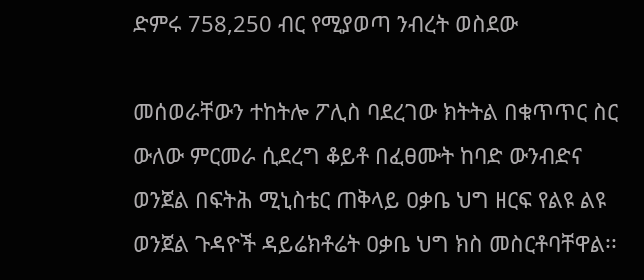ድምሩ 758,250 ብር የሚያወጣ ንብረት ወስደው

መሰወራቸውን ተከትሎ ፖሊስ ባደረገው ክትትል በቁጥጥር ስር ውለው ምርመራ ሲደረግ ቆይቶ በፈፀሙት ከባድ ውንብድና ወንጀል በፍትሕ ሚኒስቴር ጠቅላይ ዐቃቤ ህግ ዘርፍ የልዩ ልዩ ወንጀል ጉዳዮች ዳይሬክቶሬት ዐቃቤ ህግ ክስ መስርቶባቸዋል፡፡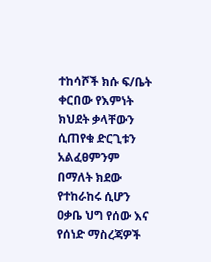ተከሳሾች ክሱ ፍ/ቤት ቀርበው የእምነት ክህደት ቃላቸውን ሲጠየቁ ድርጊቱን አልፈፀምንም በማለት ክደው የተከራከሩ ሲሆን ዐቃቤ ህግ የሰው እና የሰነድ ማስረጃዎች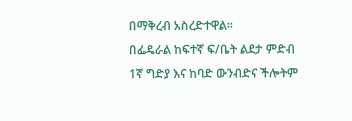በማቅረብ አስረድተዋል፡፡
በፌዴራል ከፍተኛ ፍ/ቤት ልደታ ምድብ 1ኛ ግድያ እና ከባድ ውንብድና ችሎትም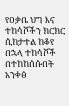የዐቃቤ ህግ እና ተከሳሾችን ክርክር ሲከታተል ከቆየ በኋላ ተከሳሾች በተከከሰሱበት አንቀፅ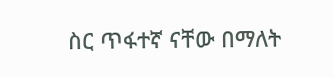ስር ጥፋተኛ ናቸው በማለት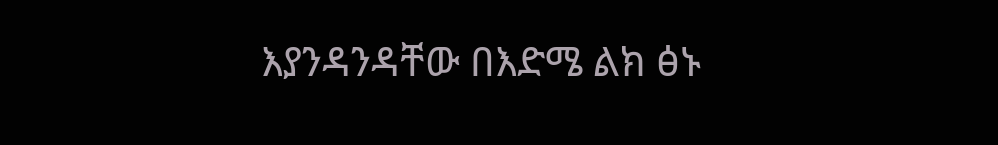እያንዳንዳቸው በእድሜ ልክ ፅኑ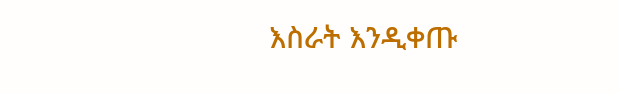እስራት እንዲቀጡ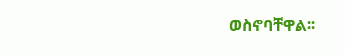ወስኖባቸዋል፡፡